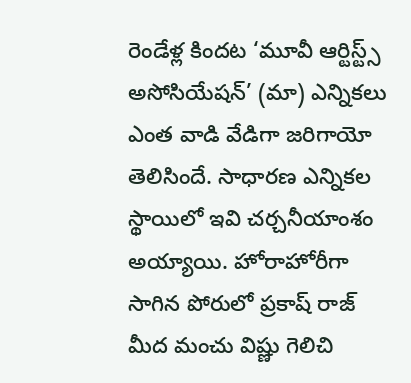రెండేళ్ల కిందట ‘మూవీ ఆర్టిస్ట్స్ అసోసియేషన్’ (మా) ఎన్నికలు ఎంత వాడి వేడిగా జరిగాయో తెలిసిందే. సాధారణ ఎన్నికల స్థాయిలో ఇవి చర్చనీయాంశం అయ్యాయి. హోరాహోరీగా సాగిన పోరులో ప్రకాష్ రాజ్ మీద మంచు విష్ణు గెలిచి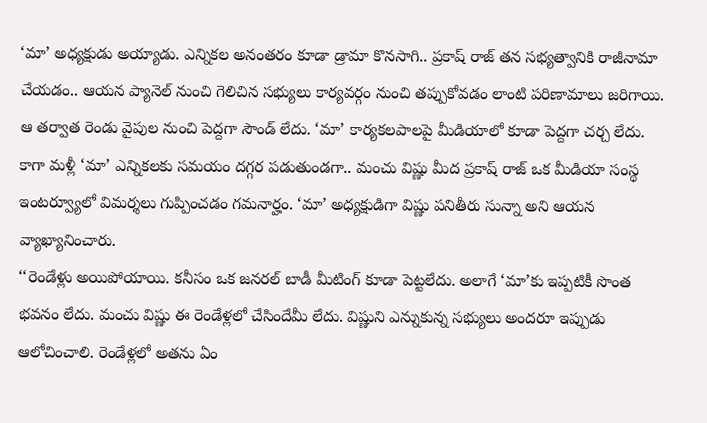‘మా’ అధ్యక్షుడు అయ్యాడు. ఎన్నికల అనంతరం కూడా డ్రామా కొనసాగి.. ప్రకాష్ రాజ్ తన సభ్యత్వానికి రాజీనామా చేయడం.. ఆయన ప్యానెల్ నుంచి గెలిచిన సభ్యులు కార్యవర్గం నుంచి తప్పుకోవడం లాంటి పరిణామాలు జరిగాయి.
ఆ తర్వాత రెండు వైపుల నుంచి పెద్దగా సౌండ్ లేదు. ‘మా’ కార్యకలపాలపై మీడియాలో కూడా పెద్దగా చర్చ లేదు. కాగా మళ్లీ ‘మా’ ఎన్నికలకు సమయం దగ్గర పడుతుండగా.. మంచు విష్ణు మీద ప్రకాష్ రాజ్ ఒక మీడియా సంస్థ ఇంటర్వ్యూలో విమర్శలు గుప్పించడం గమనార్హం. ‘మా’ అధ్యక్షుడిగా విష్ణు పనితీరు సున్నా అని ఆయన వ్యాఖ్యానించారు.
‘‘రెండేళ్లు అయిపోయాయి. కనీసం ఒక జనరల్ బాడీ మీటింగ్ కూడా పెట్టలేదు. అలాగే ‘మా’కు ఇప్పటికీ సొంత భవనం లేదు. మంచు విష్ణు ఈ రెండేళ్లలో చేసిందేమీ లేదు. విష్ణుని ఎన్నుకున్న సభ్యులు అందరూ ఇప్పుడు ఆలోచించాలి. రెండేళ్లలో అతను ఏం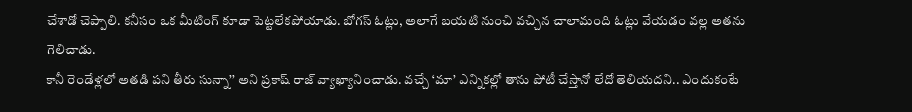చేశాడో చెప్పాలి. కనీసం ఒక మీటింగ్ కూడా పెట్టలేకపోయాడు. బోగస్ ఓట్లు, అలాగే బయటి నుంచి వచ్చిన చాలామంది ఓట్లు వేయడం వల్ల అతను గెలిచాడు.
కానీ రెండేళ్లలో అతడి పని తీరు సున్నా’’ అని ప్రకాష్ రాజ్ వ్యాఖ్యానించాడు. వచ్చే ‘మా’ ఎన్నికల్లో తాను పోటీ చేస్తానో లేదో తెలియదని.. ఎందుకంటే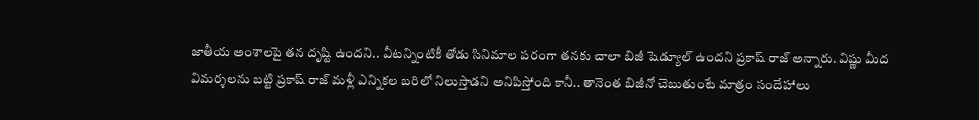జాతీయ అంశాలపై తన దృష్టి ఉందని.. వీటన్నింటికీ తోడు సినిమాల పరంగా తనకు చాలా బిజీ షెడ్యూల్ ఉందని ప్రకాష్ రాజ్ అన్నారు. విష్ణు మీద విమర్శలను బట్టి ప్రకాష్ రాజ్ మళ్లీ ఎన్నికల బరిలో నిలుస్తాడని అనిపిస్తోంది కానీ.. తానెంత బిజీనో చెబుతుంటే మాత్రం సందేహాలు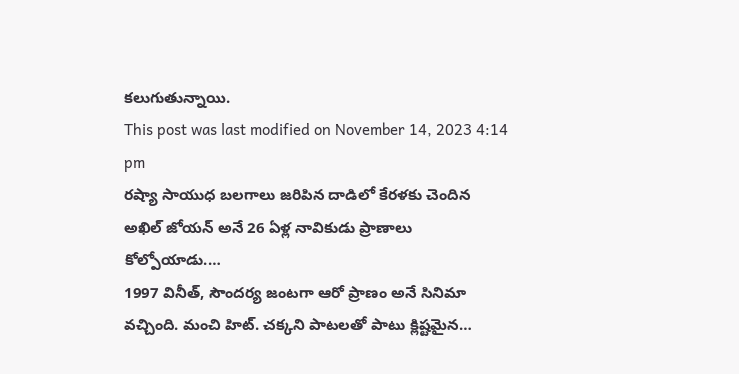కలుగుతున్నాయి.
This post was last modified on November 14, 2023 4:14 pm
రష్యా సాయుధ బలగాలు జరిపిన దాడిలో కేరళకు చెందిన అఖిల్ జోయన్ అనే 26 ఏళ్ల నావికుడు ప్రాణాలు కోల్పోయాడు.…
1997 వినీత్, సౌందర్య జంటగా ఆరో ప్రాణం అనే సినిమా వచ్చింది. మంచి హిట్. చక్కని పాటలతో పాటు క్లిష్టమైన…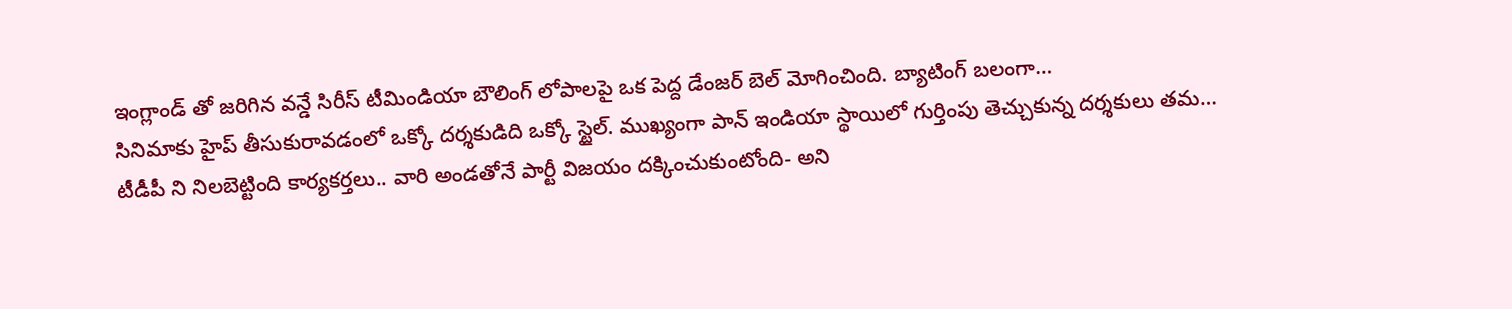ఇంగ్లాండ్ తో జరిగిన వన్డే సిరీస్ టీమిండియా బౌలింగ్ లోపాలపై ఒక పెద్ద డేంజర్ బెల్ మోగించింది. బ్యాటింగ్ బలంగా…
సినిమాకు హైప్ తీసుకురావడంలో ఒక్కో దర్శకుడిది ఒక్కో స్టైల్. ముఖ్యంగా పాన్ ఇండియా స్థాయిలో గుర్తింపు తెచ్చుకున్న దర్శకులు తమ…
టీడీపీ ని నిలబెట్టింది కార్యకర్తలు.. వారి అండతోనే పార్టీ విజయం దక్కించుకుంటోంది- అని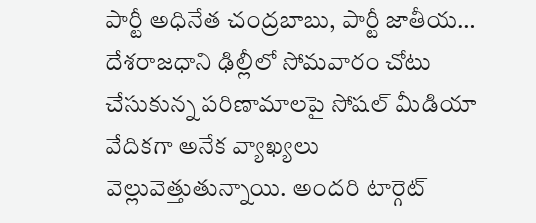పార్టీ అధినేత చంద్రబాబు, పార్టీ జాతీయ…
దేశరాజధాని ఢిల్లీలో సోమవారం చోటు చేసుకున్న పరిణామాలపై సోషల్ మీడియా వేదికగా అనేక వ్యాఖ్యలు వెల్లువెత్తుతున్నాయి. అందరి టార్గెట్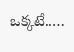ఒక్కటే..…